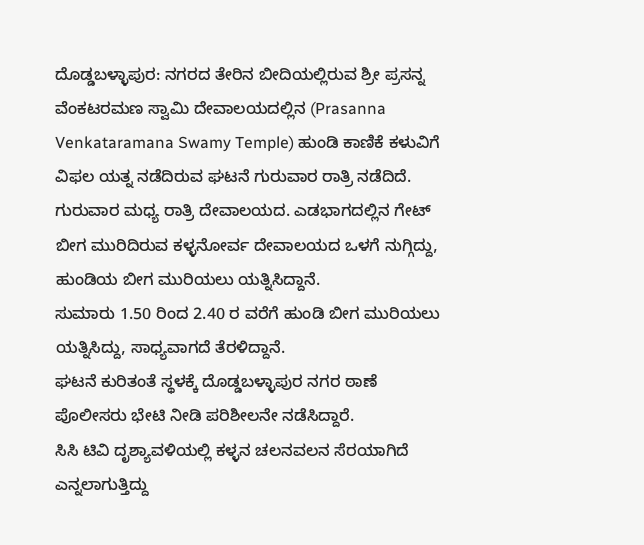ದೊಡ್ಡಬಳ್ಳಾಪುರ: ನಗರದ ತೇರಿನ ಬೀದಿಯಲ್ಲಿರುವ ಶ್ರೀ ಪ್ರಸನ್ನ ವೆಂಕಟರಮಣ ಸ್ವಾಮಿ ದೇವಾಲಯದಲ್ಲಿನ (Prasanna Venkataramana Swamy Temple) ಹುಂಡಿ ಕಾಣಿಕೆ ಕಳುವಿಗೆ ವಿಫಲ ಯತ್ನ ನಡೆದಿರುವ ಘಟನೆ ಗುರುವಾರ ರಾತ್ರಿ ನಡೆದಿದೆ.
ಗುರುವಾರ ಮಧ್ಯ ರಾತ್ರಿ ದೇವಾಲಯದ. ಎಡಭಾಗದಲ್ಲಿನ ಗೇಟ್ ಬೀಗ ಮುರಿದಿರುವ ಕಳ್ಳನೋರ್ವ ದೇವಾಲಯದ ಒಳಗೆ ನುಗ್ಗಿದ್ದು, ಹುಂಡಿಯ ಬೀಗ ಮುರಿಯಲು ಯತ್ನಿಸಿದ್ದಾನೆ.
ಸುಮಾರು 1.50 ರಿಂದ 2.40 ರ ವರೆಗೆ ಹುಂಡಿ ಬೀಗ ಮುರಿಯಲು ಯತ್ನಿಸಿದ್ದು, ಸಾಧ್ಯವಾಗದೆ ತೆರಳಿದ್ದಾನೆ.
ಘಟನೆ ಕುರಿತಂತೆ ಸ್ಥಳಕ್ಕೆ ದೊಡ್ಡಬಳ್ಳಾಪುರ ನಗರ ಠಾಣೆ ಪೊಲೀಸರು ಭೇಟಿ ನೀಡಿ ಪರಿಶೀಲನೇ ನಡೆಸಿದ್ದಾರೆ.
ಸಿಸಿ ಟಿವಿ ದೃಶ್ಯಾವಳಿಯಲ್ಲಿ ಕಳ್ಳನ ಚಲನವಲನ ಸೆರಯಾಗಿದೆ ಎನ್ನಲಾಗುತ್ತಿದ್ದು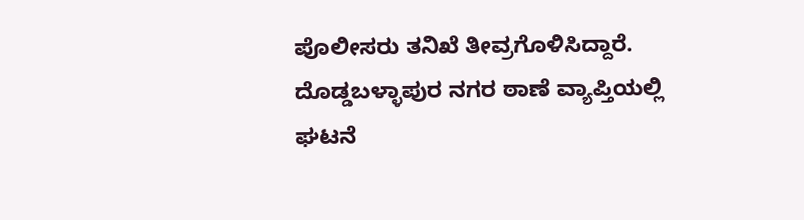ಪೊಲೀಸರು ತನಿಖೆ ತೀವ್ರಗೊಳಿಸಿದ್ದಾರೆ.
ದೊಡ್ಡಬಳ್ಳಾಪುರ ನಗರ ಠಾಣೆ ವ್ಯಾಪ್ತಿಯಲ್ಲಿ ಘಟನೆ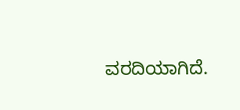ವರದಿಯಾಗಿದೆ.